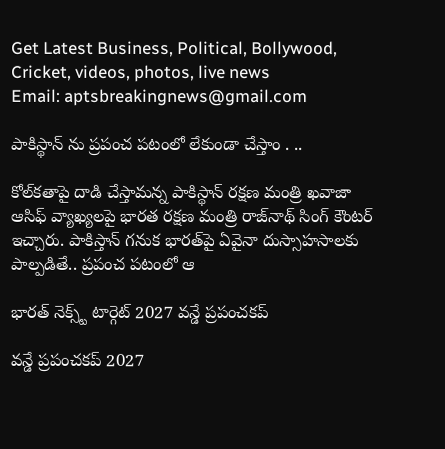Get Latest Business, Political, Bollywood, Cricket, videos, photos, live news
Email: aptsbreakingnews@gmail.com

పాకిస్థాన్ ను ప్రపంచ పటంలో లేకుండా చేస్తాం . ..

కోల్‌‌‌‌‌‌‌‌‌‌‌‌‌‌‌‌కతాపై దాడి చేస్తామన్న పాకిస్థాన్ రక్షణ మంత్రి ఖవాజా ఆసిఫ్ వ్యాఖ్యలపై భారత రక్షణ మంత్రి రాజ్‌‌‌‌‌‌‌‌‌‌‌‌‌‌‌‌నాథ్ సింగ్ కౌంటర్ ఇచ్చారు. పాకిస్తాన్‌‌‌‌‌‌‌‌‌‌‌‌‌‌‌‌ గనుక భారత్‌‌‌‌‌‌‌‌‌‌‌‌‌‌‌‌పై ఏవైనా దుస్సాహసాలకు పాల్పడితే.. ప్రపంచ పటంలో ఆ

భారత్ నెక్స్ట్ టార్గెట్ 2027 వన్డే ప్రపంచకప్

వన్డే ప్రపంచకప్ 2027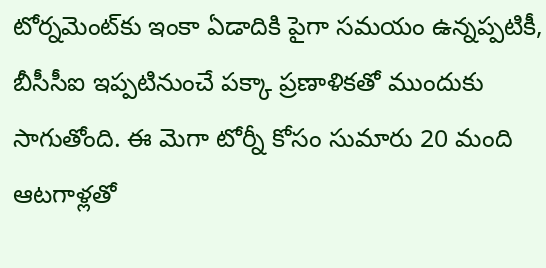టోర్నమెంట్‌కు ఇంకా ఏడాదికి పైగా సమయం ఉన్నప్పటికీ, బీసీసీఐ ఇప్పటినుంచే పక్కా ప్రణాళికతో ముందుకు సాగుతోంది. ఈ మెగా టోర్నీ కోసం సుమారు 20 మంది ఆటగాళ్లతో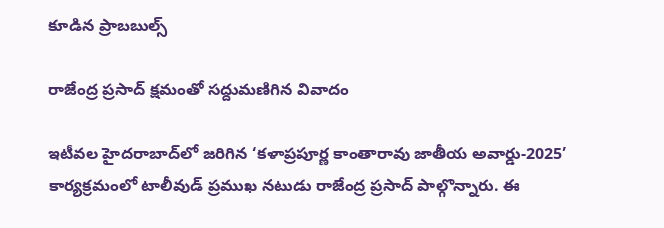కూడిన ప్రాబబుల్స్

రాజేంద్ర ప్ర‌సాద్ క్షమంతో సద్దుమణిగిన వివాదం

ఇటీవల హైదరాబాద్‌లో జరిగిన ‘కళాప్రపూర్ణ కాంతారావు జాతీయ అవార్డు-2025’ కార్యక్రమంలో టాలీవుడ్ ప్ర‌ముఖ న‌టుడు రాజేంద్ర ప్ర‌సాద్ పాల్గొన్నారు. ఈ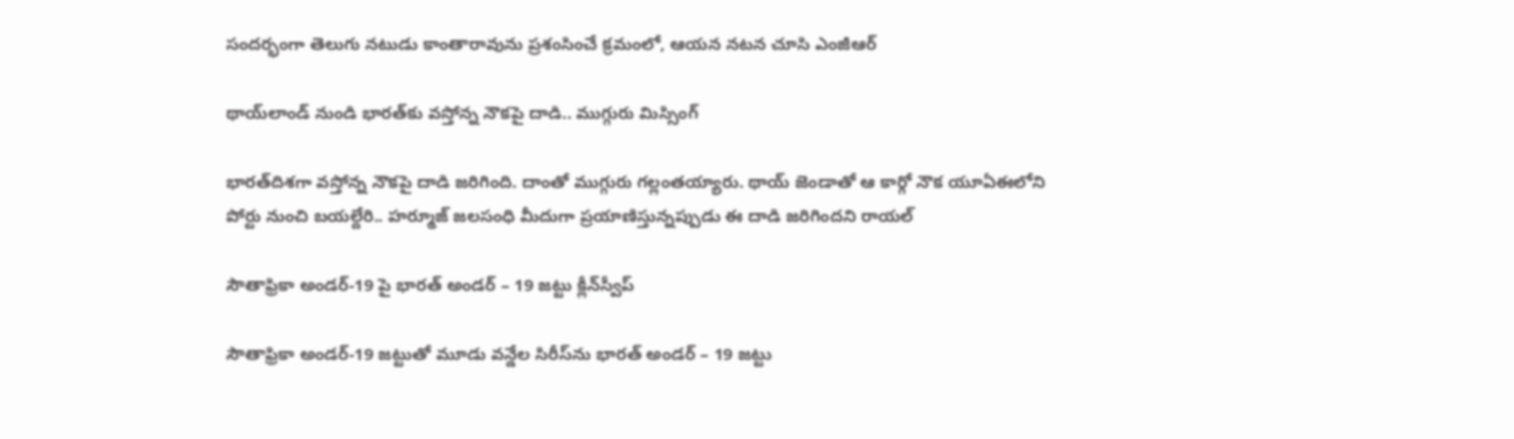సందర్భంగా తెలుగు నటుడు కాంతారావును ప్రశంసించే క్రమంలో, ఆయన నటన చూసి ఎంజీఆర్

థాయ్‌లాండ్‌ నుండి భారత్‌కు వస్తోన్న నౌకపై దాడి.. ముగ్గురు మిస్సింగ్‌

భారత్‌దిశగా వస్తోన్న నౌకపై దాడి జరిగింది. దాంతో ముగ్గురు గల్లంతయ్యారు. థాయ్‌ జెండాతో ఆ కార్గో నౌక యూఏఈలోని పోర్టు నుంచి బయల్దేరి.. హర్మూజ్ జలసంధి మీదుగా ప్రయాణిస్తున్నప్పుడు ఈ దాడి జరిగిందని రాయల్

సౌతాఫ్రికా అండర్‌-19 పై భారత్ అండర్ – 19 జట్టు క్లీన్‌స్వీప్

సౌతాఫ్రికా అండర్‌-19 జట్టుతో మూడు వన్డేల సిరీస్‌ను భారత్ అండర్ – 19 జట్టు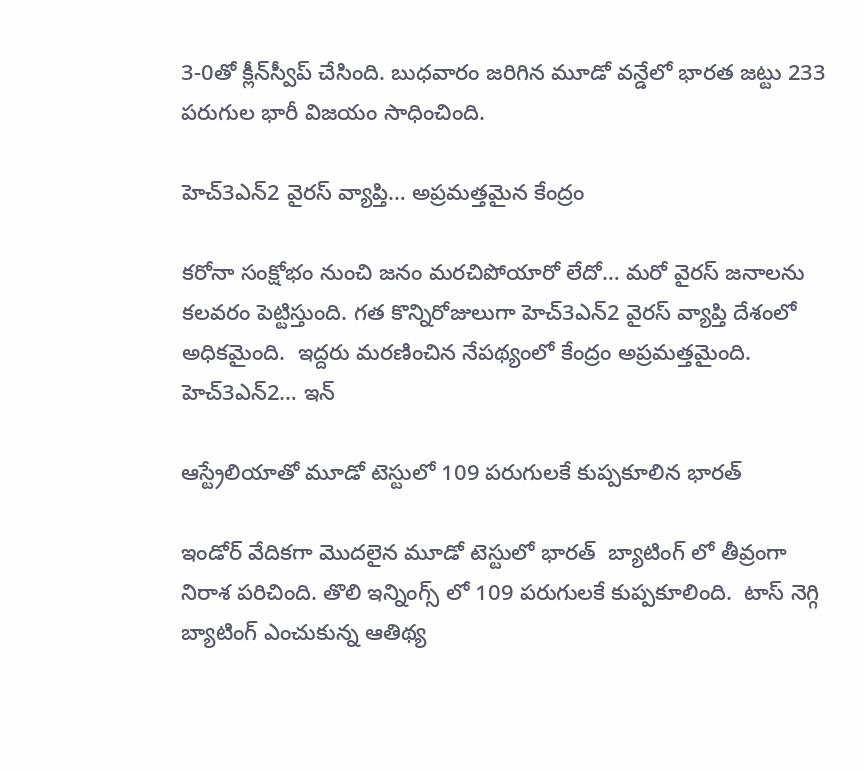3-0తో క్లీన్‌స్వీప్ చేసింది. బుధవారం జరిగిన మూడో వన్డేలో భారత జట్టు 233 పరుగుల భారీ విజయం సాధించింది.

హెచ్3ఎన్2 వైరస్ వ్యాప్తి… అప్రమత్తమైన కేంద్రం

కరోనా సంక్షోభం నుంచి జనం మరచిపోయారో లేదో… మరో వైరస్ జనాలను కలవరం పెట్టిస్తుంది. గత కొన్నిరోజులుగా హెచ్3ఎన్2 వైరస్ వ్యాప్తి దేశంలో అధికమైంది.  ఇద్దరు మరణించిన నేపథ్యంలో కేంద్రం అప్రమత్తమైంది. హెచ్3ఎన్2… ఇన్

ఆస్ట్రేలియాతో మూడో టెస్టులో 109 పరుగులకే కుప్పకూలిన భారత్

ఇండోర్ వేదికగా మొదలైన మూడో టెస్టులో భారత్  బ్యాటింగ్ లో తీవ్రంగా నిరాశ పరిచింది. తొలి ఇన్నింగ్స్ లో 109 పరుగులకే కుప్పకూలింది.  టాస్ నెగ్గి బ్యాటింగ్ ఎంచుకున్న ఆతిథ్య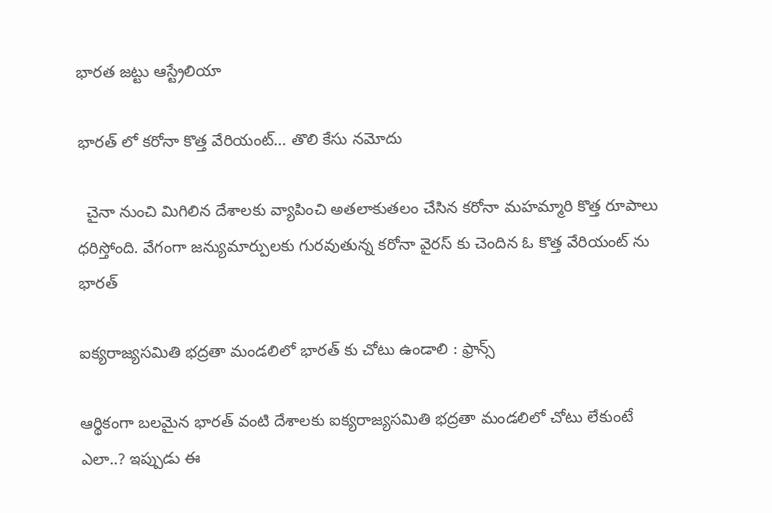భారత జట్టు ఆస్ట్రేలియా

భారత్ లో కరోనా కొత్త వేరియంట్… తొలి కేసు నమోదు

  చైనా నుంచి మిగిలిన దేశాలకు వ్యాపించి అతలాకుతలం చేసిన కరోనా మహమ్మారి కొత్త రూపాలు ధరిస్తోంది. వేగంగా జన్యుమార్పులకు గురవుతున్న కరోనా వైరస్ కు చెందిన ఓ కొత్త వేరియంట్ ను భారత్

ఐక్యరాజ్యసమితి భద్రతా మండలిలో భారత్ కు చోటు ఉండాలి : ఫ్రాన్స్

ఆర్థికంగా బలమైన భారత్ వంటి దేశాలకు ఐక్యరాజ్యసమితి భద్రతా మండలిలో చోటు లేకుంటే ఎలా..? ఇప్పుడు ఈ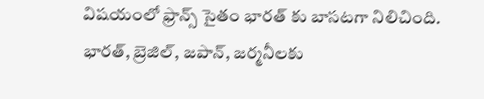విషయంలో ఫ్రాన్స్ సైతం భారత్ కు బాసటగా నిలిచింది. భారత్, బ్రెజిల్, జపాన్, జర్మనీలకు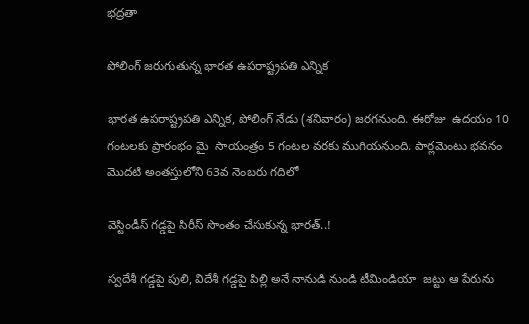భద్రతా

పోలింగ్ జరుగుతున్న భార‌త ఉప‌రాష్ట్రప‌తి ఎన్నిక

భార‌త ఉప‌రాష్ట్రప‌తి ఎన్నిక‌, పోలింగ్ నేడు (శ‌నివారం) జ‌ర‌గ‌నుంది. ఈరోజు  ఉద‌యం 10 గంట‌ల‌కు ప్రారంభం మై  సాయంత్రం 5 గంట‌ల వ‌ర‌కు ముగియనుంది. పార్ల‌మెంటు భ‌వ‌నం మొద‌టి అంత‌స్తులోని 63వ నెంబ‌రు గ‌దిలో

వెస్టిండీస్ గడ్డపై సిరీస్ సొంతం చేసుకున్న భారత్..!

స్వదేశీ గడ్డపై పులి, విదేశీ గడ్డపై పిల్లి అనే నానుడి నుండి టీమిండియా  జట్టు ఆ పేరును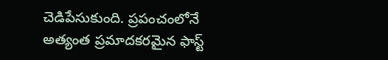చెడిపేసుకుంది. ప్రపంచంలోనే అత్యంత ప్రమాదకరమైన ఫాస్ట్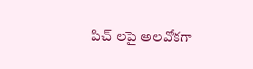పిచ్ లపై అలవోకగా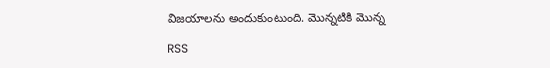విజయాలను అందుకుంటుంది. మొన్నటికి మొన్న

RSS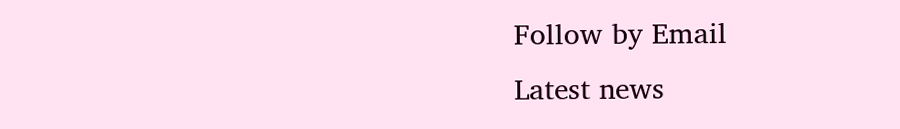Follow by Email
Latest news